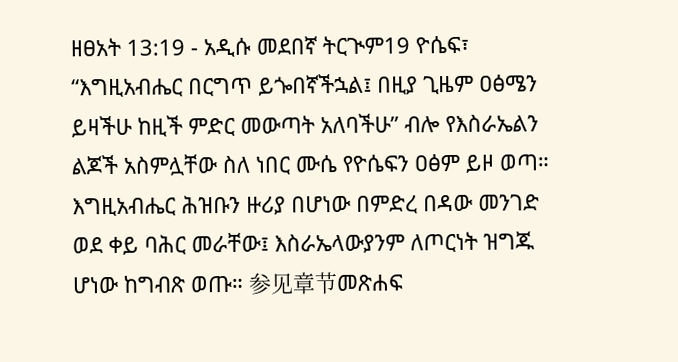ዘፀአት 13:19 - አዲሱ መደበኛ ትርጒም19 ዮሴፍ፣ “እግዚአብሔር በርግጥ ይጐበኛችኋል፤ በዚያ ጊዜም ዐፅሜን ይዛችሁ ከዚች ምድር መውጣት አለባችሁ” ብሎ የእስራኤልን ልጆች አስምሏቸው ስለ ነበር ሙሴ የዮሴፍን ዐፅም ይዞ ወጣ። እግዚአብሔር ሕዝቡን ዙሪያ በሆነው በምድረ በዳው መንገድ ወደ ቀይ ባሕር መራቸው፤ እስራኤላውያንም ለጦርነት ዝግጁ ሆነው ከግብጽ ወጡ። 参见章节መጽሐፍ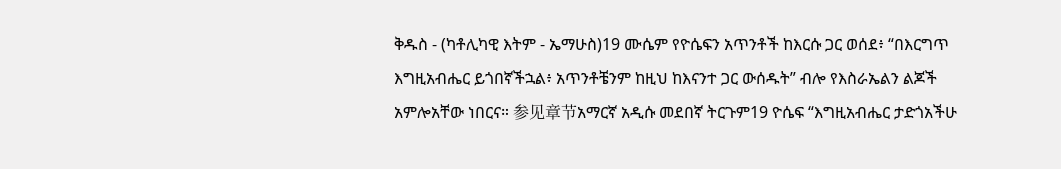ቅዱስ - (ካቶሊካዊ እትም - ኤማሁስ)19 ሙሴም የዮሴፍን አጥንቶች ከእርሱ ጋር ወሰደ፥ “በእርግጥ እግዚአብሔር ይጎበኛችኋል፥ አጥንቶቼንም ከዚህ ከእናንተ ጋር ውሰዱት” ብሎ የእስራኤልን ልጆች አምሎአቸው ነበርና። 参见章节አማርኛ አዲሱ መደበኛ ትርጉም19 ዮሴፍ “እግዚአብሔር ታድጎአችሁ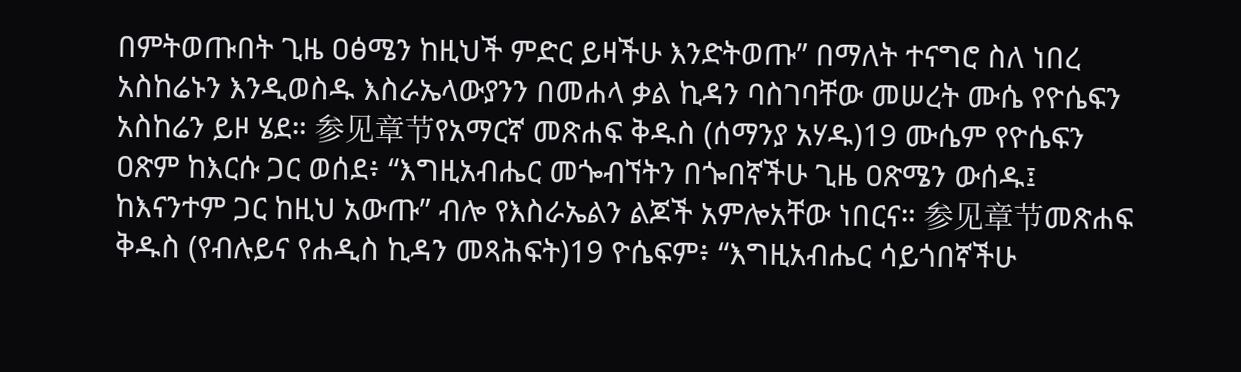በምትወጡበት ጊዜ ዐፅሜን ከዚህች ምድር ይዛችሁ እንድትወጡ” በማለት ተናግሮ ስለ ነበረ አስከሬኑን እንዲወስዱ እስራኤላውያንን በመሐላ ቃል ኪዳን ባስገባቸው መሠረት ሙሴ የዮሴፍን አስከሬን ይዞ ሄደ። 参见章节የአማርኛ መጽሐፍ ቅዱስ (ሰማንያ አሃዱ)19 ሙሴም የዮሴፍን ዐጽም ከእርሱ ጋር ወሰደ፥ “እግዚአብሔር መጐብኘትን በጐበኛችሁ ጊዜ ዐጽሜን ውሰዱ፤ ከእናንተም ጋር ከዚህ አውጡ” ብሎ የእስራኤልን ልጆች አምሎአቸው ነበርና። 参见章节መጽሐፍ ቅዱስ (የብሉይና የሐዲስ ኪዳን መጻሕፍት)19 ዮሴፍም፥ “እግዚአብሔር ሳይጎበኛችሁ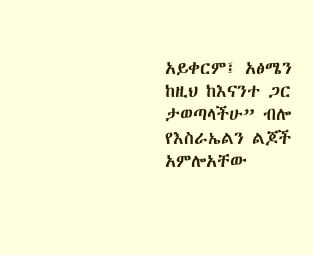አይቀርም፤ አፅሜን ከዚህ ከእናንተ ጋር ታወጣላችሁ” ብሎ የእስራኤልን ልጆች አምሎአቸው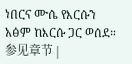ነበርና ሙሴ የእርሱን አፅም ከእርሱ ጋር ወሰደ። 参见章节 |